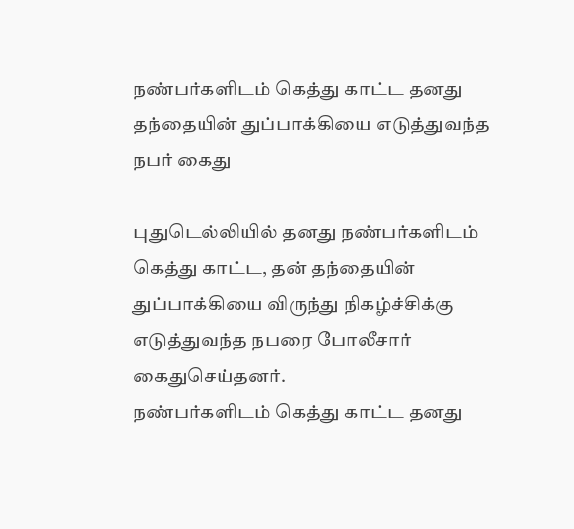நண்பர்களிடம் கெத்து காட்ட தனது தந்தையின் துப்பாக்கியை எடுத்துவந்த நபர் கைது

புதுடெல்லியில் தனது நண்பர்களிடம் கெத்து காட்ட, தன் தந்தையின் துப்பாக்கியை விருந்து நிகழ்ச்சிக்கு எடுத்துவந்த நபரை போலீசார் கைதுசெய்தனர்.
நண்பர்களிடம் கெத்து காட்ட தனது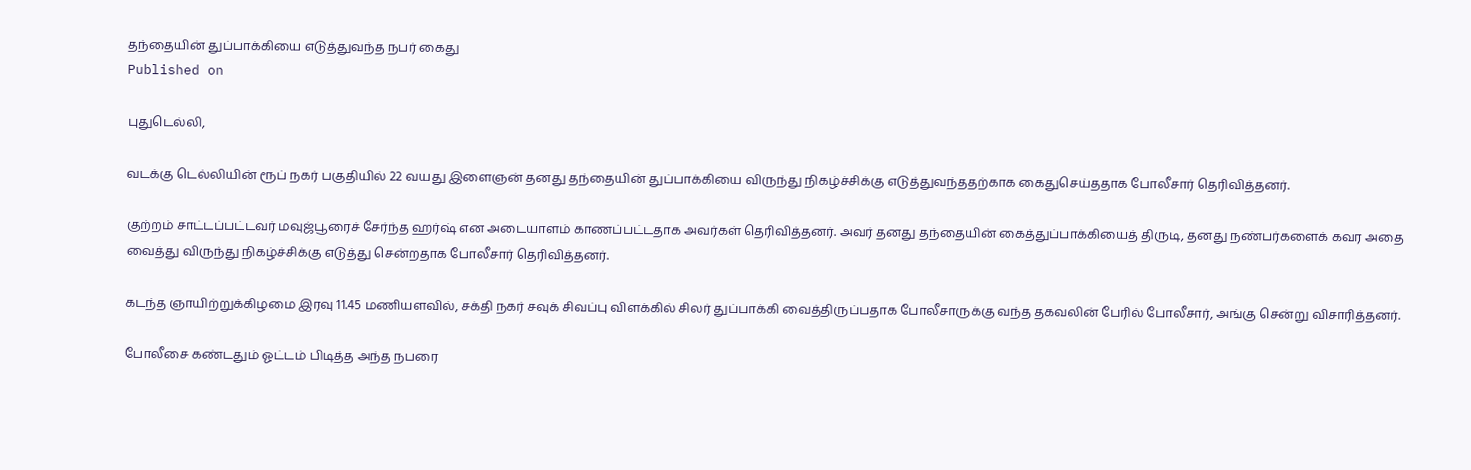தந்தையின் துப்பாக்கியை எடுத்துவந்த நபர் கைது
Published on

புதுடெல்லி,

வடக்கு டெல்லியின் ரூப் நகர் பகுதியில் 22 வயது இளைஞன் தனது தந்தையின் துப்பாக்கியை விருந்து நிகழ்ச்சிக்கு எடுத்துவந்ததற்காக கைதுசெய்ததாக போலீசார் தெரிவித்தனர்.

குற்றம் சாட்டப்பட்டவர் மவுஜ்பூரைச் சேர்ந்த ஹர்ஷ் என அடையாளம் காணப்பட்டதாக அவர்கள் தெரிவித்தனர். அவர் தனது தந்தையின் கைத்துப்பாக்கியைத் திருடி, தனது நண்பர்களைக் கவர அதை வைத்து விருந்து நிகழ்ச்சிக்கு எடுத்து சென்றதாக போலீசார் தெரிவித்தனர்.

கடந்த ஞாயிற்றுக்கிழமை இரவு 11.45 மணியளவில், சக்தி நகர் சவுக் சிவப்பு விளக்கில் சிலர் துப்பாக்கி வைத்திருப்பதாக போலீசாருக்கு வந்த தகவலின் பேரில் போலீசார், அங்கு சென்று விசாரித்தனர்.

போலீசை கண்டதும் ஓட்டம் பிடித்த அந்த நபரை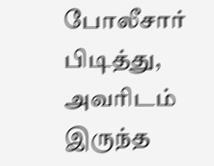போலீசார் பிடித்து, அவரிடம் இருந்த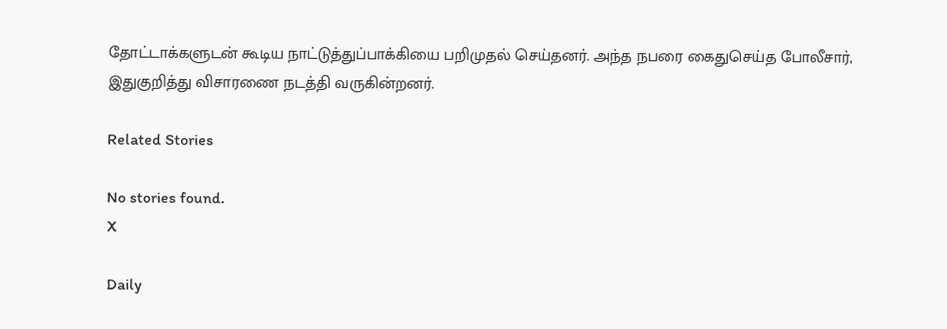தோட்டாக்களுடன் கூடிய நாட்டுத்துப்பாக்கியை பறிமுதல் செய்தனர். அந்த நபரை கைதுசெய்த போலீசார், இதுகுறித்து விசாரணை நடத்தி வருகின்றனர்.

Related Stories

No stories found.
X

Daily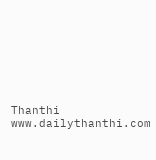Thanthi
www.dailythanthi.com